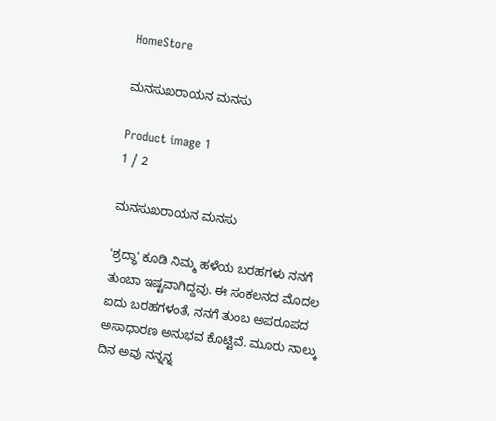HomeStore

ಮನಸುಖರಾಯನ ಮನಸು

Product image 1
1 / 2

ಮನಸುಖರಾಯನ ಮನಸು

'ಶ್ರದ್ಧಾ' ಕೂಡಿ ನಿಮ್ಮ ಹಳೆಯ ಬರಹಗಳು ನನಗೆ ತುಂಬಾ ಇಷ್ಟವಾಗಿದ್ದವು. ಈ ಸಂಕಲನದ ಮೊದಲ ಐದು ಬರಹಗಳಂತೆ, ನನಗೆ ತುಂಬ ಅಪರೂಪದ ಅಸಾಧಾರಣ ಅನುಭವ ಕೊಟ್ಟಿವೆ. ಮೂರು ನಾಲ್ಕು ದಿನ ಅವು ನನ್ನನ್ನ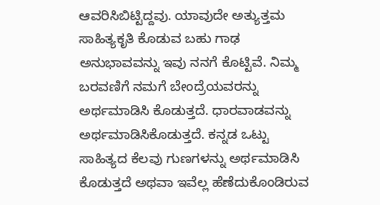ಆವರಿಸಿಬಿಟ್ಟಿದ್ದವು. ಯಾವುದೇ ಅತ್ಯುತ್ತಮ ಸಾಹಿತ್ಯಕೃತಿ ಕೊಡುವ ಬಹು ಗಾಢ ಅನುಭಾವವನ್ನು ಇವು ನನಗೆ ಕೊಟ್ಟಿವೆ. ನಿಮ್ಮ ಬರವಣಿಗೆ ನಮಗೆ ಬೇಂದ್ರೆಯವರನ್ನು ಅರ್ಥಮಾಡಿಸಿ ಕೊಡುತ್ತದೆ. ಧಾರವಾಡವನ್ನು ಅರ್ಥಮಾಡಿಸಿಕೊಡುತ್ತದೆ. ಕನ್ನಡ ಒಟ್ಟು ಸಾಹಿತ್ಯದ ಕೆಲವು ಗುಣಗಳನ್ನು ಅರ್ಥಮಾಡಿಸಿ ಕೊಡುತ್ತದೆ ಅಥವಾ ಇವೆಲ್ಲ ಹೆಣೆದುಕೊಂಡಿರುವ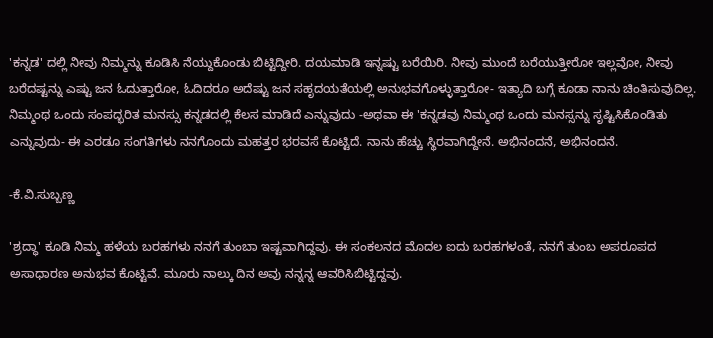'ಕನ್ನಡ' ದಲ್ಲಿ ನೀವು ನಿಮ್ಮನ್ನು ಕೂಡಿಸಿ ನೆಯ್ದುಕೊಂಡು ಬಿಟ್ಟಿದ್ದೀರಿ. ದಯಮಾಡಿ ಇನ್ನಷ್ಟು ಬರೆಯಿರಿ. ನೀವು ಮುಂದೆ ಬರೆಯುತ್ತೀರೋ ಇಲ್ಲವೋ, ನೀವು ಬರೆದಷ್ಟನ್ನು ಎಷ್ಟು ಜನ ಓದುತ್ತಾರೋ, ಓದಿದರೂ ಅದೆಷ್ಟು ಜನ ಸಹೃದಯತೆಯಲ್ಲಿ ಅನುಭವಗೊಳ್ಳುತ್ತಾರೋ- ಇತ್ಯಾದಿ ಬಗ್ಗೆ ಕೂಡಾ ನಾನು ಚಿಂತಿಸುವುದಿಲ್ಲ. ನಿಮ್ಮಂಥ ಒಂದು ಸಂಪದ್ಭರಿತ ಮನಸ್ಸು ಕನ್ನಡದಲ್ಲಿ ಕೆಲಸ ಮಾಡಿದೆ ಎನ್ನುವುದು -ಅಥವಾ ಈ 'ಕನ್ನಡವು ನಿಮ್ಮಂಥ ಒಂದು ಮನಸ್ಸನ್ನು ಸೃಷ್ಟಿಸಿಕೊಂಡಿತು ಎನ್ನುವುದು- ಈ ಎರಡೂ ಸಂಗತಿಗಳು ನನಗೊಂದು ಮಹತ್ತರ ಭರವಸೆ ಕೊಟ್ಟಿದೆ. ನಾನು ಹೆಚ್ಚು ಸ್ಥಿರವಾಗಿದ್ದೇನೆ. ಅಭಿನಂದನೆ, ಅಭಿನಂದನೆ.

-ಕೆ.ವಿ.ಸುಬ್ಬಣ್ಣ

'ಶ್ರದ್ಧಾ' ಕೂಡಿ ನಿಮ್ಮ ಹಳೆಯ ಬರಹಗಳು ನನಗೆ ತುಂಬಾ ಇಷ್ಟವಾಗಿದ್ದವು. ಈ ಸಂಕಲನದ ಮೊದಲ ಐದು ಬರಹಗಳಂತೆ, ನನಗೆ ತುಂಬ ಅಪರೂಪದ ಅಸಾಧಾರಣ ಅನುಭವ ಕೊಟ್ಟಿವೆ. ಮೂರು ನಾಲ್ಕು ದಿನ ಅವು ನನ್ನನ್ನ ಆವರಿಸಿಬಿಟ್ಟಿದ್ದವು.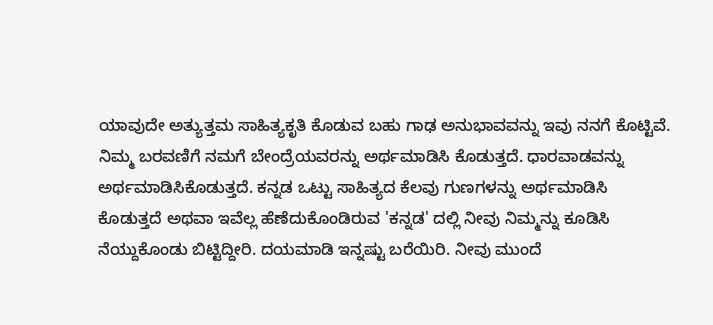ಯಾವುದೇ ಅತ್ಯುತ್ತಮ ಸಾಹಿತ್ಯಕೃತಿ ಕೊಡುವ ಬಹು ಗಾಢ ಅನುಭಾವವನ್ನು ಇವು ನನಗೆ ಕೊಟ್ಟಿವೆ. ನಿಮ್ಮ ಬರವಣಿಗೆ ನಮಗೆ ಬೇಂದ್ರೆಯವರನ್ನು ಅರ್ಥಮಾಡಿಸಿ ಕೊಡುತ್ತದೆ. ಧಾರವಾಡವನ್ನು ಅರ್ಥಮಾಡಿಸಿಕೊಡುತ್ತದೆ. ಕನ್ನಡ ಒಟ್ಟು ಸಾಹಿತ್ಯದ ಕೆಲವು ಗುಣಗಳನ್ನು ಅರ್ಥಮಾಡಿಸಿ ಕೊಡುತ್ತದೆ ಅಥವಾ ಇವೆಲ್ಲ ಹೆಣೆದುಕೊಂಡಿರುವ 'ಕನ್ನಡ' ದಲ್ಲಿ ನೀವು ನಿಮ್ಮನ್ನು ಕೂಡಿಸಿ ನೆಯ್ದುಕೊಂಡು ಬಿಟ್ಟಿದ್ದೀರಿ. ದಯಮಾಡಿ ಇನ್ನಷ್ಟು ಬರೆಯಿರಿ. ನೀವು ಮುಂದೆ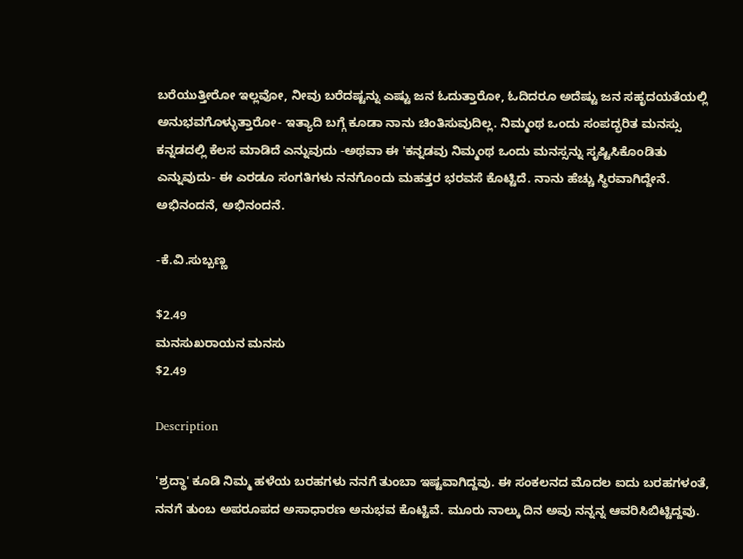ಬರೆಯುತ್ತೀರೋ ಇಲ್ಲವೋ, ನೀವು ಬರೆದಷ್ಟನ್ನು ಎಷ್ಟು ಜನ ಓದುತ್ತಾರೋ, ಓದಿದರೂ ಅದೆಷ್ಟು ಜನ ಸಹೃದಯತೆಯಲ್ಲಿ ಅನುಭವಗೊಳ್ಳುತ್ತಾರೋ- ಇತ್ಯಾದಿ ಬಗ್ಗೆ ಕೂಡಾ ನಾನು ಚಿಂತಿಸುವುದಿಲ್ಲ. ನಿಮ್ಮಂಥ ಒಂದು ಸಂಪದ್ಭರಿತ ಮನಸ್ಸು ಕನ್ನಡದಲ್ಲಿ ಕೆಲಸ ಮಾಡಿದೆ ಎನ್ನುವುದು -ಅಥವಾ ಈ 'ಕನ್ನಡವು ನಿಮ್ಮಂಥ ಒಂದು ಮನಸ್ಸನ್ನು ಸೃಷ್ಟಿಸಿಕೊಂಡಿತು ಎನ್ನುವುದು- ಈ ಎರಡೂ ಸಂಗತಿಗಳು ನನಗೊಂದು ಮಹತ್ತರ ಭರವಸೆ ಕೊಟ್ಟಿದೆ. ನಾನು ಹೆಚ್ಚು ಸ್ಥಿರವಾಗಿದ್ದೇನೆ. ಅಭಿನಂದನೆ, ಅಭಿನಂದನೆ.

-ಕೆ.ವಿ.ಸುಬ್ಬಣ್ಣ

$2.49
ಮನಸುಖರಾಯನ ಮನಸು
$2.49

Description

'ಶ್ರದ್ಧಾ' ಕೂಡಿ ನಿಮ್ಮ ಹಳೆಯ ಬರಹಗಳು ನನಗೆ ತುಂಬಾ ಇಷ್ಟವಾಗಿದ್ದವು. ಈ ಸಂಕಲನದ ಮೊದಲ ಐದು ಬರಹಗಳಂತೆ, ನನಗೆ ತುಂಬ ಅಪರೂಪದ ಅಸಾಧಾರಣ ಅನುಭವ ಕೊಟ್ಟಿವೆ. ಮೂರು ನಾಲ್ಕು ದಿನ ಅವು ನನ್ನನ್ನ ಆವರಿಸಿಬಿಟ್ಟಿದ್ದವು.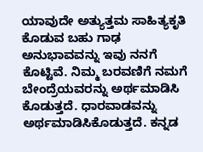ಯಾವುದೇ ಅತ್ಯುತ್ತಮ ಸಾಹಿತ್ಯಕೃತಿ ಕೊಡುವ ಬಹು ಗಾಢ ಅನುಭಾವವನ್ನು ಇವು ನನಗೆ ಕೊಟ್ಟಿವೆ. ನಿಮ್ಮ ಬರವಣಿಗೆ ನಮಗೆ ಬೇಂದ್ರೆಯವರನ್ನು ಅರ್ಥಮಾಡಿಸಿ ಕೊಡುತ್ತದೆ. ಧಾರವಾಡವನ್ನು ಅರ್ಥಮಾಡಿಸಿಕೊಡುತ್ತದೆ. ಕನ್ನಡ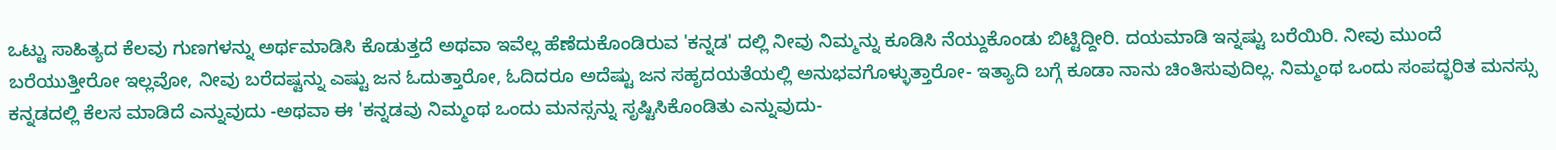ಒಟ್ಟು ಸಾಹಿತ್ಯದ ಕೆಲವು ಗುಣಗಳನ್ನು ಅರ್ಥಮಾಡಿಸಿ ಕೊಡುತ್ತದೆ ಅಥವಾ ಇವೆಲ್ಲ ಹೆಣೆದುಕೊಂಡಿರುವ 'ಕನ್ನಡ' ದಲ್ಲಿ ನೀವು ನಿಮ್ಮನ್ನು ಕೂಡಿಸಿ ನೆಯ್ದುಕೊಂಡು ಬಿಟ್ಟಿದ್ದೀರಿ. ದಯಮಾಡಿ ಇನ್ನಷ್ಟು ಬರೆಯಿರಿ. ನೀವು ಮುಂದೆ ಬರೆಯುತ್ತೀರೋ ಇಲ್ಲವೋ, ನೀವು ಬರೆದಷ್ಟನ್ನು ಎಷ್ಟು ಜನ ಓದುತ್ತಾರೋ, ಓದಿದರೂ ಅದೆಷ್ಟು ಜನ ಸಹೃದಯತೆಯಲ್ಲಿ ಅನುಭವಗೊಳ್ಳುತ್ತಾರೋ- ಇತ್ಯಾದಿ ಬಗ್ಗೆ ಕೂಡಾ ನಾನು ಚಿಂತಿಸುವುದಿಲ್ಲ. ನಿಮ್ಮಂಥ ಒಂದು ಸಂಪದ್ಭರಿತ ಮನಸ್ಸು ಕನ್ನಡದಲ್ಲಿ ಕೆಲಸ ಮಾಡಿದೆ ಎನ್ನುವುದು -ಅಥವಾ ಈ 'ಕನ್ನಡವು ನಿಮ್ಮಂಥ ಒಂದು ಮನಸ್ಸನ್ನು ಸೃಷ್ಟಿಸಿಕೊಂಡಿತು ಎನ್ನುವುದು-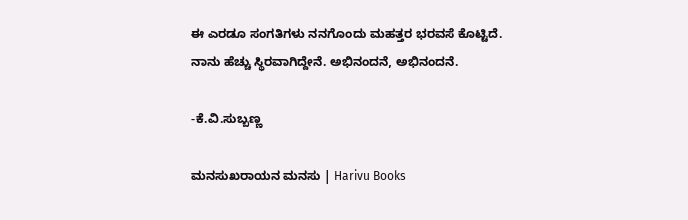ಈ ಎರಡೂ ಸಂಗತಿಗಳು ನನಗೊಂದು ಮಹತ್ತರ ಭರವಸೆ ಕೊಟ್ಟಿದೆ. ನಾನು ಹೆಚ್ಚು ಸ್ಥಿರವಾಗಿದ್ದೇನೆ. ಅಭಿನಂದನೆ, ಅಭಿನಂದನೆ.

-ಕೆ.ವಿ.ಸುಬ್ಬಣ್ಣ

ಮನಸುಖರಾಯನ ಮನಸು | Harivu Books